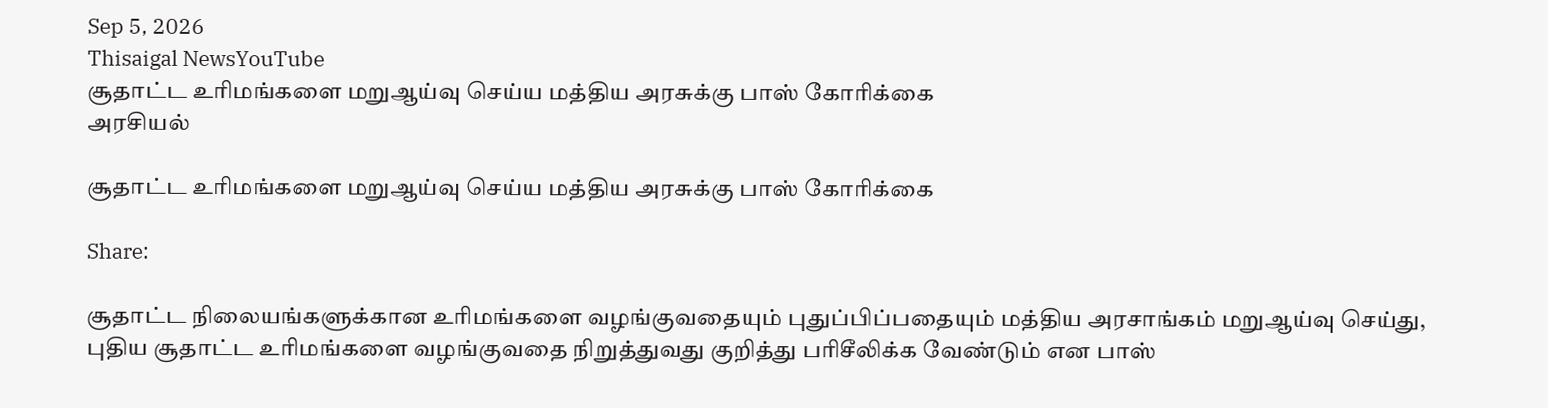Sep 5, 2026
Thisaigal NewsYouTube
சூதாட்ட உரிமங்களை மறுஆய்வு செய்ய மத்திய அரசுக்கு பாஸ் கோரிக்கை
அரசியல்

சூதாட்ட உரிமங்களை மறுஆய்வு செய்ய மத்திய அரசுக்கு பாஸ் கோரிக்கை

Share:

சூதாட்ட நிலையங்களுக்கான உரிமங்களை வழங்குவதையும் புதுப்பிப்பதையும் மத்திய அரசாங்கம் மறுஆய்வு செய்து, புதிய சூதாட்ட உரிமங்களை வழங்குவதை நிறுத்துவது குறித்து பரிசீலிக்க வேண்டும் என பாஸ்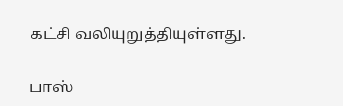கட்சி வலியுறுத்தியுள்ளது.

பாஸ்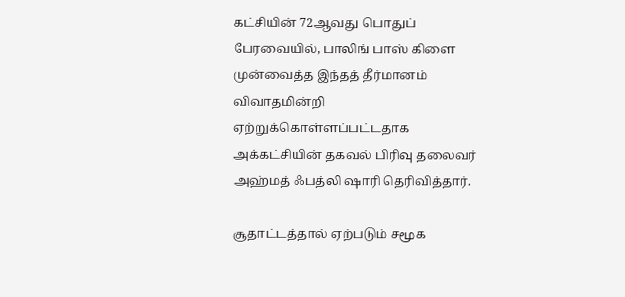கட்சியின் 72ஆவது பொதுப் பேரவையில், பாலிங் பாஸ் கிளை முன்வைத்த இந்தத் தீர்மானம் விவாதமின்றி ஏற்றுக்கொள்ளப்பட்டதாக அக்கட்சியின் தகவல் பிரிவு தலைவர் அஹ்மத் ஃபத்லி ஷாரி தெரிவித்தார்.

சூதாட்டத்தால் ஏற்படும் சமூக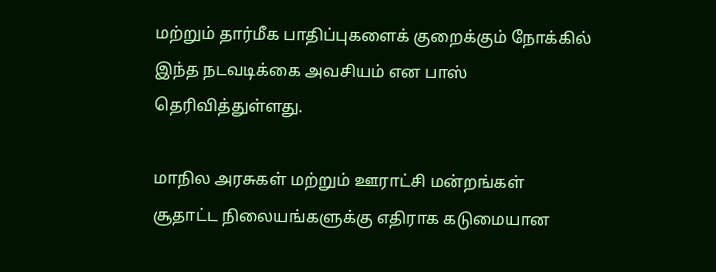மற்றும் தார்மீக பாதிப்புகளைக் குறைக்கும் நோக்கில் இந்த நடவடிக்கை அவசியம் என பாஸ் தெரிவித்துள்ளது.

மாநில அரசுகள் மற்றும் ஊராட்சி மன்றங்கள் சூதாட்ட நிலையங்களுக்கு எதிராக கடுமையான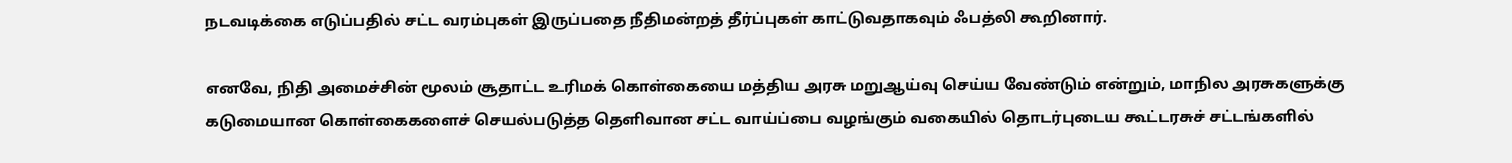நடவடிக்கை எடுப்பதில் சட்ட வரம்புகள் இருப்பதை நீதிமன்றத் தீர்ப்புகள் காட்டுவதாகவும் ஃபத்லி கூறினார்.

எனவே, நிதி அமைச்சின் மூலம் சூதாட்ட உரிமக் கொள்கையை மத்திய அரசு மறுஆய்வு செய்ய வேண்டும் என்றும், மாநில அரசுகளுக்கு கடுமையான கொள்கைகளைச் செயல்படுத்த தெளிவான சட்ட வாய்ப்பை வழங்கும் வகையில் தொடர்புடைய கூட்டரசுச் சட்டங்களில்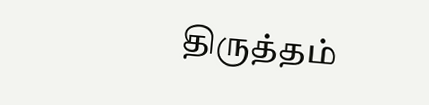திருத்தம்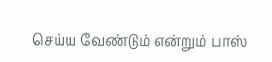செய்ய வேண்டும் என்றும் பாஸ்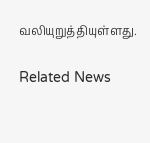வலியுறுத்தியுள்ளது.

Related News